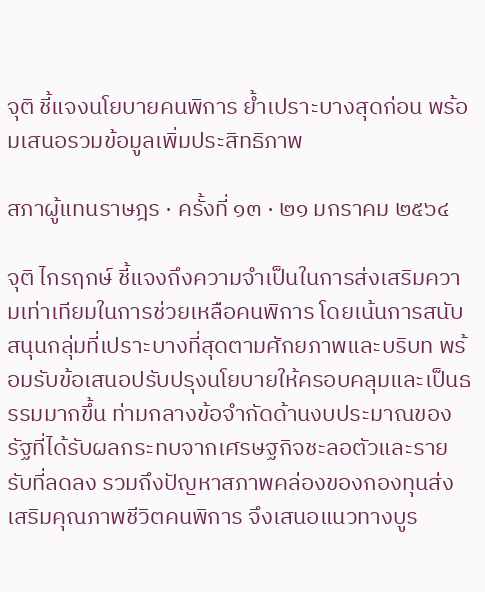จุติ ชี้แจงนโยบายคนพิการ ย้ำเปราะบางสุดก่อน พร้อมเสนอรวมข้อมูลเพิ่มประสิทธิภาพ

สภาผู้แทนราษฎร · ครั้งที่ ๑๓ · ๒๑ มกราคม ๒๕๖๔

จุติ ไกรฤกษ์ ชี้แจงถึงความจำเป็นในการส่งเสริมความเท่าเทียมในการช่วยเหลือคนพิการ โดยเน้นการสนับสนุนกลุ่มที่เปราะบางที่สุดตามศักยภาพและบริบท พร้อมรับข้อเสนอปรับปรุงนโยบายให้ครอบคลุมและเป็นธรรมมากขึ้น ท่ามกลางข้อจำกัดด้านงบประมาณของรัฐที่ได้รับผลกระทบจากเศรษฐกิจชะลอตัวและรายรับที่ลดลง รวมถึงปัญหาสภาพคล่องของกองทุนส่งเสริมคุณภาพชีวิตคนพิการ จึงเสนอแนวทางบูร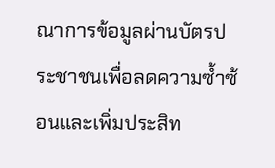ณาการข้อมูลผ่านบัตรประชาชนเพื่อลดความซ้ำซ้อนและเพิ่มประสิท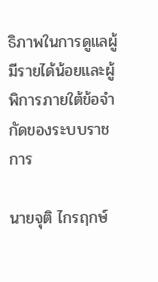ธิภาพในการดูแลผู้มีรายได้น้อยและผู้พิการภายใต้ข้อจำกัดของระบบราชการ

นายจุติ ไกรฤกษ์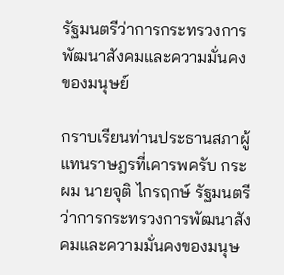รัฐมนตรีว่าการกระทรวงการพัฒนาสังคมและความมั่นคง ของมนุษย์

กราบเรียนท่านประธานสภาผู้แทนราษฎรที่เคารพครับ กระผม นายจุติ ไกรฤกษ์ รัฐมนตรีว่าการกระทรวงการพัฒนาสังคมและความมั่นคงของมนุษ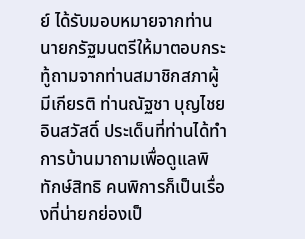ย์ ได้รับมอบหมายจากท่านนายกรัฐมนตรีให้มาตอบกระทู้ถามจากท่านสมาชิกสภาผู้มีเกียรติ ท่านณัฐชา บุญไชยอินสวัสดิ์ ประเด็นที่ท่านได้ทำการบ้านมาถามเพื่อดูแลพิทักษ์สิทธิ คนพิการก็เป็นเรื่องที่น่ายกย่องเป็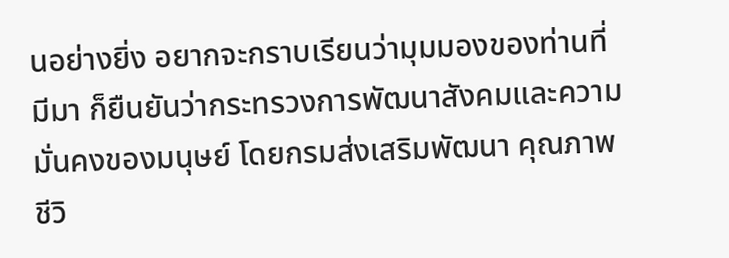นอย่างยิ่ง อยากจะกราบเรียนว่ามุมมองของท่านที่มีมา ก็ยืนยันว่ากระทรวงการพัฒนาสังคมและความมั่นคงของมนุษย์ โดยกรมส่งเสริมพัฒนา คุณภาพชีวิ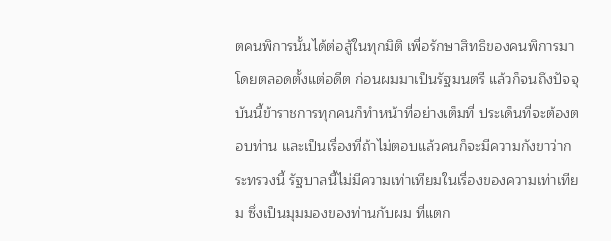ตคนพิการนั้นได้ต่อสู้ในทุกมิติ เพื่อรักษาสิทธิของคนพิการมาโดยตลอดตั้งแต่อดีต ก่อนผมมาเป็นรัฐมนตรี แล้วก็จนถึงปัจจุบันนี้ข้าราชการทุกคนก็ทำหน้าที่อย่างเต็มที่ ประเด็นที่จะต้องตอบท่าน และเป็นเรื่องที่ถ้าไม่ตอบแล้วคนก็จะมีความกังขาว่ากระทรวงนี้ รัฐบาลนี้ไม่มีความเท่าเทียมในเรื่องของความเท่าเทียม ซึ่งเป็นมุมมองของท่านกับผม ที่แตก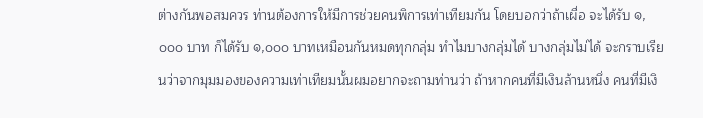ต่างกันพอสมควร ท่านต้องการให้มีการช่วยคนพิการเท่าเทียมกัน โดยบอกว่าถ้าเผื่อ จะได้รับ ๑,๐๐๐ บาท ก็ได้รับ ๑,๐๐๐ บาทเหมือนกันหมดทุกกลุ่ม ทำไมบางกลุ่มได้ บางกลุ่มไม่ได้ จะกราบเรียนว่าจากมุมมองของความเท่าเทียมนั้นผมอยากจะถามท่านว่า ถ้าหากคนที่มีเงินล้านหนึ่ง คนที่มีเงิ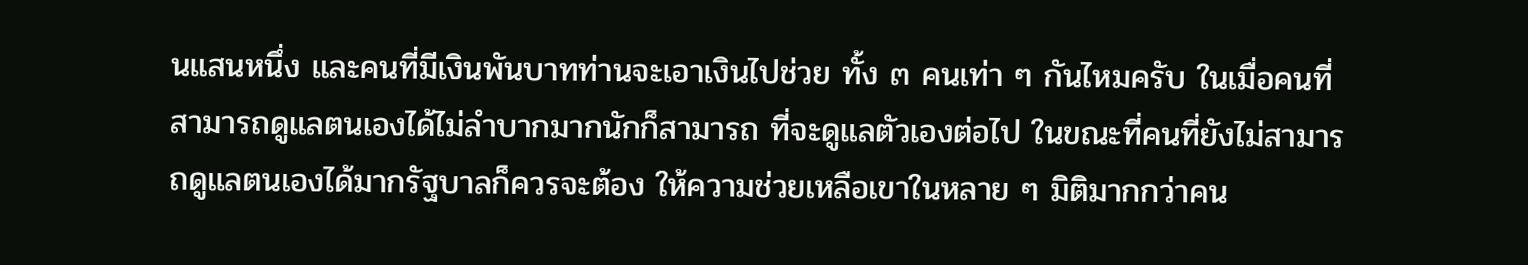นแสนหนึ่ง และคนที่มีเงินพันบาทท่านจะเอาเงินไปช่วย ทั้ง ๓ คนเท่า ๆ กันไหมครับ ในเมื่อคนที่สามารถดูแลตนเองได้ไม่ลำบากมากนักก็สามารถ ที่จะดูแลตัวเองต่อไป ในขณะที่คนที่ยังไม่สามารถดูแลตนเองได้มากรัฐบาลก็ควรจะต้อง ให้ความช่วยเหลือเขาในหลาย ๆ มิติมากกว่าคน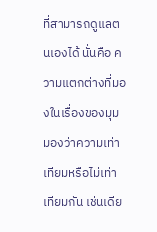ที่สามารถดูแลตนเองได้ นั่นคือ ความแตกต่างที่มองในเรื่องของมุมมองว่าความเท่าเทียมหรือไม่เท่าเทียมกัน เช่นเดีย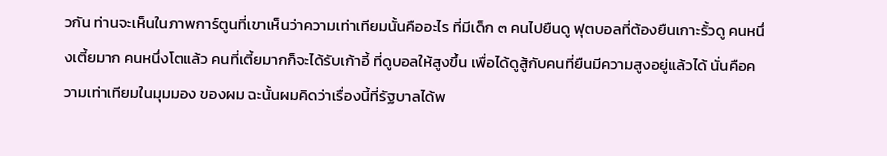วกัน ท่านจะเห็นในภาพการ์ตูนที่เขาเห็นว่าความเท่าเทียมนั้นคืออะไร ที่มีเด็ก ๓ คนไปยืนดู ฟุตบอลที่ต้องยืนเกาะรั้วดู คนหนึ่งเตี้ยมาก คนหนึ่งโตแล้ว คนที่เตี้ยมากก็จะได้รับเก้าอี้ ที่ดูบอลให้สูงขึ้น เพื่อได้ดูสู้กับคนที่ยืนมีความสูงอยู่แล้วได้ นั่นคือความเท่าเทียมในมุมมอง ของผม ฉะนั้นผมคิดว่าเรื่องนี้ที่รัฐบาลได้พ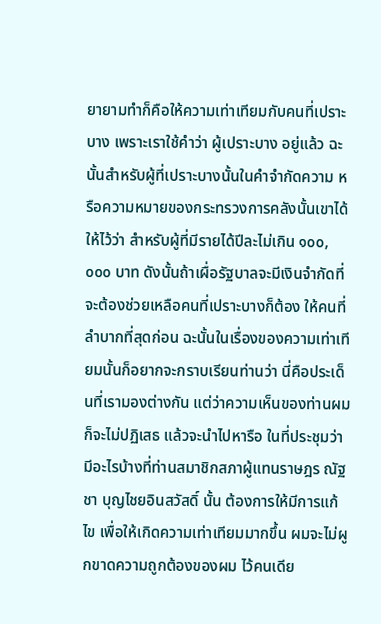ยายามทำก็คือให้ความเท่าเทียมกับคนที่เปราะบาง เพราะเราใช้คำว่า ผู้เปราะบาง อยู่แล้ว ฉะนั้นสำหรับผู้ที่เปราะบางนั้นในคำจำกัดความ หรือความหมายของกระทรวงการคลังนั้นเขาได้ให้ไว้ว่า สำหรับผู้ที่มีรายได้ปีละไม่เกิน ๑๐๐,๐๐๐ บาท ดังนั้นถ้าเผื่อรัฐบาลจะมีเงินจำกัดที่จะต้องช่วยเหลือคนที่เปราะบางก็ต้อง ให้คนที่ลำบากที่สุดก่อน ฉะนั้นในเรื่องของความเท่าเทียมนั้นก็อยากจะกราบเรียนท่านว่า นี่คือประเด็นที่เรามองต่างกัน แต่ว่าความเห็นของท่านผมก็จะไม่ปฏิเสธ แล้วจะนำไปหารือ ในที่ประชุมว่ามีอะไรบ้างที่ท่านสมาชิกสภาผู้แทนราษฎร ณัฐชา บุญไชยอินสวัสดิ์ นั้น ต้องการให้มีการแก้ไข เพื่อให้เกิดความเท่าเทียมมากขึ้น ผมจะไม่ผูกขาดความถูกต้องของผม ไว้คนเดีย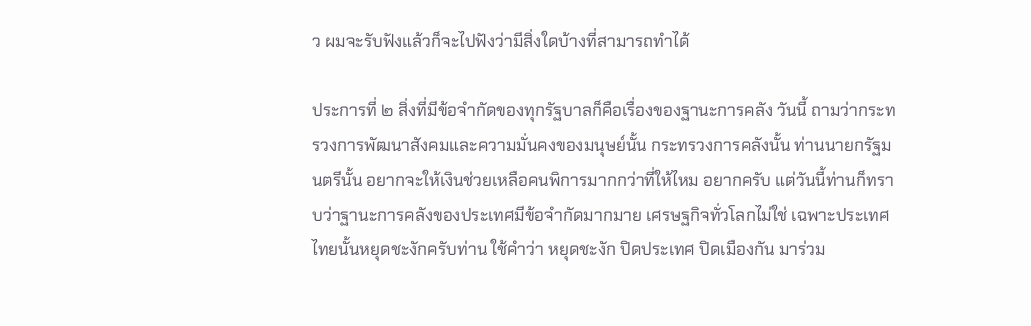ว ผมจะรับฟังแล้วก็จะไปฟังว่ามีสิ่งใดบ้างที่สามารถทำได้

ประการที่ ๒ สิ่งที่มีข้อจำกัดของทุกรัฐบาลก็คือเรื่องของฐานะการคลัง วันนี้ ถามว่ากระทรวงการพัฒนาสังคมและความมั่นคงของมนุษย์นั้น กระทรวงการคลังนั้น ท่านนายกรัฐมนตรีนั้น อยากจะให้เงินช่วยเหลือคนพิการมากกว่าที่ให้ไหม อยากครับ แต่วันนี้ท่านก็ทราบว่าฐานะการคลังของประเทศมีข้อจำกัดมากมาย เศรษฐกิจทั่วโลกไม่ใช่ เฉพาะประเทศไทยนั้นหยุดชะงักครับท่าน ใช้คำว่า หยุดชะงัก ปิดประเทศ ปิดเมืองกัน มาร่วม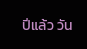ปีแล้ว วัน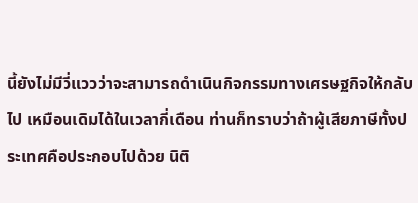นี้ยังไม่มีวี่แววว่าจะสามารถดำเนินกิจกรรมทางเศรษฐกิจให้กลับไป เหมือนเดิมได้ในเวลากี่เดือน ท่านก็ทราบว่าถ้าผู้เสียภาษีทั้งประเทศคือประกอบไปด้วย นิติ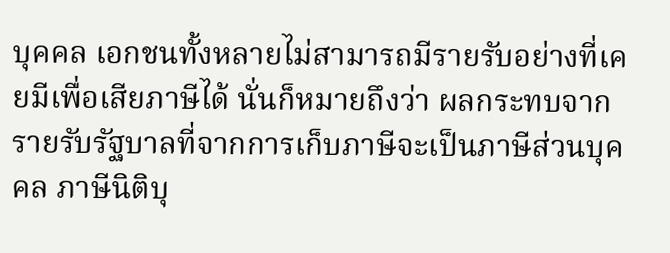บุคคล เอกชนทั้งหลายไม่สามารถมีรายรับอย่างที่เคยมีเพื่อเสียภาษีได้ นั่นก็หมายถึงว่า ผลกระทบจากรายรับรัฐบาลที่จากการเก็บภาษีจะเป็นภาษีส่วนบุคคล ภาษีนิติบุ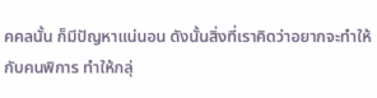คคลนั้น ก็มีปัญหาแน่นอน ดังนั้นสิ่งที่เราคิดว่าอยากจะทำให้กับคนพิการ ทำให้กลุ่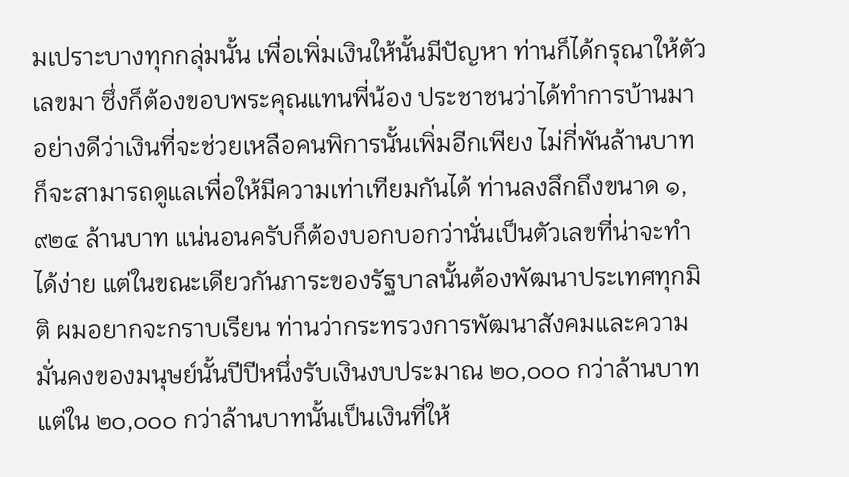มเปราะบางทุกกลุ่มนั้น เพื่อเพิ่มเงินให้นั้นมีปัญหา ท่านก็ได้กรุณาให้ตัวเลขมา ซึ่งก็ต้องขอบพระคุณแทนพี่น้อง ประชาชนว่าได้ทำการบ้านมาอย่างดีว่าเงินที่จะช่วยเหลือคนพิการนั้นเพิ่มอีกเพียง ไม่กี่พันล้านบาทก็จะสามารถดูแลเพื่อให้มีความเท่าเทียมกันได้ ท่านลงลึกถึงขนาด ๑,๙๒๔ ล้านบาท แน่นอนครับก็ต้องบอกบอกว่านั่นเป็นตัวเลขที่น่าจะทำได้ง่าย แต่ในขณะเดียวกันภาระของรัฐบาลนั้นต้องพัฒนาประเทศทุกมิติ ผมอยากจะกราบเรียน ท่านว่ากระทรวงการพัฒนาสังคมและความมั่นคงของมนุษย์นั้นปีปีหนึ่งรับเงินงบประมาณ ๒๐,๐๐๐ กว่าล้านบาท แต่ใน ๒๐,๐๐๐ กว่าล้านบาทนั้นเป็นเงินที่ให้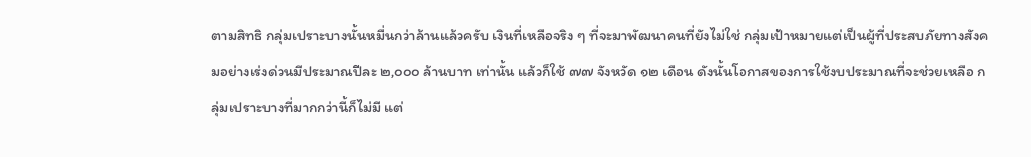ตามสิทธิ กลุ่มเปราะบางนั้นหมื่นกว่าล้านแล้วครับ เงินที่เหลือจริง ๆ ที่จะมาพัฒนาคนที่ยังไม่ใช่ กลุ่มเป้าหมายแต่เป็นผู้ที่ประสบภัยทางสังคมอย่างเร่งด่วนมีประมาณปีละ ๒,๐๐๐ ล้านบาท เท่านั้น แล้วก็ใช้ ๗๗ จังหวัด ๑๒ เดือน ดังนั้นโอกาสของการใช้งบประมาณที่จะช่วยเหลือ กลุ่มเปราะบางที่มากกว่านี้ก็ไม่มี แต่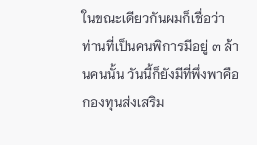ในขณะเดียวกันผมก็เชื่อว่าท่านที่เป็นคนพิการมีอยู่ ๓ ล้านคนนั้น วันนี้ก็ยังมีที่พึ่งพาคือกองทุนส่งเสริม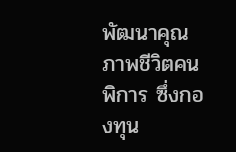พัฒนาคุณภาพชีวิตคนพิการ ซึ่งกองทุน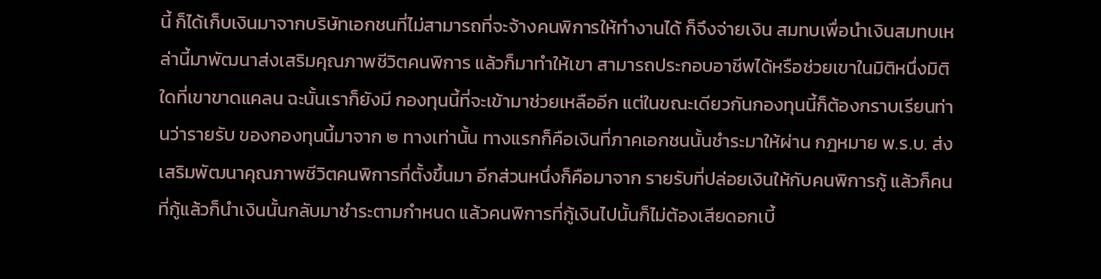นี้ ก็ได้เก็บเงินมาจากบริษัทเอกชนที่ไม่สามารถที่จะจ้างคนพิการให้ทำงานได้ ก็จึงจ่ายเงิน สมทบเพื่อนำเงินสมทบเหล่านี้มาพัฒนาส่งเสริมคุณภาพชีวิตคนพิการ แล้วก็มาทำให้เขา สามารถประกอบอาชีพได้หรือช่วยเขาในมิติหนึ่งมิติใดที่เขาขาดแคลน ฉะนั้นเราก็ยังมี กองทุนนี้ที่จะเข้ามาช่วยเหลืออีก แต่ในขณะเดียวกันกองทุนนี้ก็ต้องกราบเรียนท่านว่ารายรับ ของกองทุนนี้มาจาก ๒ ทางเท่านั้น ทางแรกก็คือเงินที่ภาคเอกชนนั้นชำระมาให้ผ่าน กฎหมาย พ.ร.บ. ส่งเสริมพัฒนาคุณภาพชีวิตคนพิการที่ตั้งขึ้นมา อีกส่วนหนึ่งก็คือมาจาก รายรับที่ปล่อยเงินให้กับคนพิการกู้ แล้วก็คนที่กู้แล้วก็นำเงินนั้นกลับมาชำระตามกำหนด แล้วคนพิการที่กู้เงินไปนั้นก็ไม่ต้องเสียดอกเบี้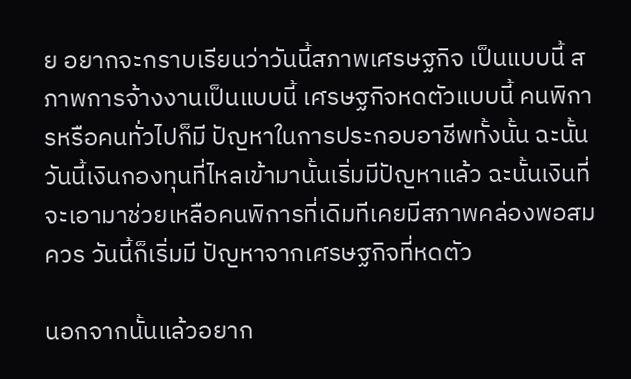ย อยากจะกราบเรียนว่าวันนี้สภาพเศรษฐกิจ เป็นแบบนี้ สภาพการจ้างงานเป็นแบบนี้ เศรษฐกิจหดตัวแบบนี้ คนพิการหรือคนทั่วไปก็มี ปัญหาในการประกอบอาชีพทั้งนั้น ฉะนั้นวันนี้เงินกองทุนที่ไหลเข้ามานั้นเริ่มมีปัญหาแล้ว ฉะนั้นเงินที่จะเอามาช่วยเหลือคนพิการที่เดิมทีเคยมีสภาพคล่องพอสมควร วันนี้ก็เริ่มมี ปัญหาจากเศรษฐกิจที่หดตัว

นอกจากนั้นแล้วอยาก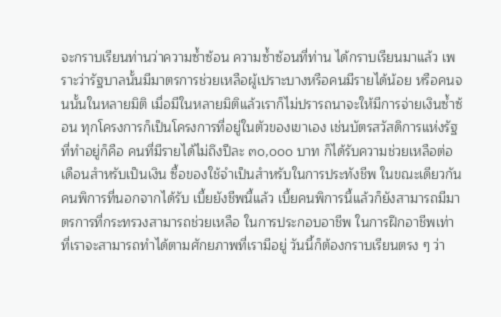จะกราบเรียนท่านว่าความซ้ำซ้อน ความซ้ำซ้อนที่ท่าน ได้กราบเรียนมาแล้ว เพราะว่ารัฐบาลนั้นมีมาตรการช่วยเหลือผู้เปราะบางหรือคนมีรายได้น้อย หรือคนจนนั้นในหลายมิติ เมื่อมีในหลายมิติแล้วเราก็ไม่ปรารถนาจะให้มีการจ่ายเงินซ้ำซ้อน ทุกโครงการก็เป็นโครงการที่อยู่ในตัวของเขาเอง เช่นบัตรสวัสดิการแห่งรัฐที่ทำอยู่ก็คือ คนที่มีรายได้ไม่ถึงปีละ ๓๐,๐๐๐ บาท ก็ได้รับความช่วยเหลือต่อเดือนสำหรับเป็นเงิน ซื้อของใช้จำเป็นสำหรับในการประทังชีพ ในขณะเดียวกันคนพิการที่นอกจากได้รับ เบี้ยยังชีพนี้แล้ว เบี้ยคนพิการนี้แล้วก็ยังสามารถมีมาตรการที่กระทรวงสามารถช่วยเหลือ ในการประกอบอาชีพ ในการฝึกอาชีพเท่าที่เราจะสามารถทำได้ตามศักยภาพที่เรามีอยู่ วันนี้ก็ต้องกราบเรียนตรง ๆ ว่า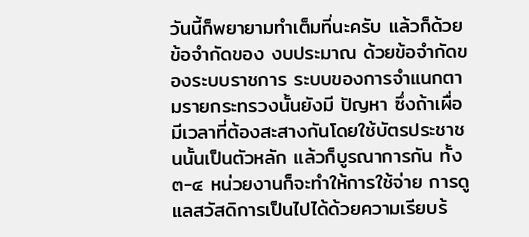วันนี้ก็พยายามทำเต็มที่นะครับ แล้วก็ด้วยข้อจำกัดของ งบประมาณ ด้วยข้อจำกัดของระบบราชการ ระบบของการจำแนกตามรายกระทรวงนั้นยังมี ปัญหา ซึ่งถ้าเผื่อมีเวลาที่ต้องสะสางกันโดยใช้บัตรประชาชนนั้นเป็นตัวหลัก แล้วก็บูรณาการกัน ทั้ง ๓-๔ หน่วยงานก็จะทำให้การใช้จ่าย การดูแลสวัสดิการเป็นไปได้ด้วยความเรียบร้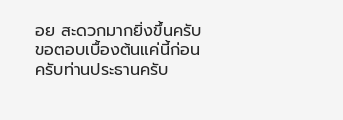อย สะดวกมากยิ่งขึ้นครับ ขอตอบเบื้องต้นแค่นี้ก่อนครับท่านประธานครับ